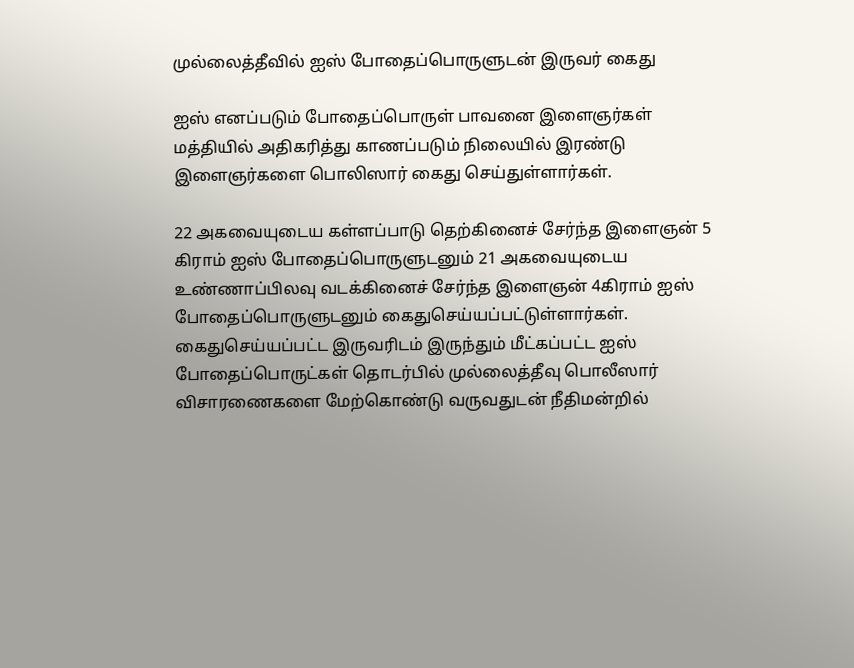முல்லைத்தீவில் ஐஸ் போதைப்பொருளுடன் இருவர் கைது

ஐஸ் எனப்படும் போதைப்பொருள் பாவனை இளைஞர்கள் மத்தியில் அதிகரித்து காணப்படும் நிலையில் இரண்டு இளைஞர்களை பொலிஸார் கைது செய்துள்ளார்கள்.

22 அகவையுடைய கள்ளப்பாடு தெற்கினைச் சேர்ந்த இளைஞன் 5 கிராம் ஐஸ் போதைப்பொருளுடனும் 21 அகவையுடைய உண்ணாப்பிலவு வடக்கினைச் சேர்ந்த இளைஞன் 4கிராம் ஐஸ் போதைப்பொருளுடனும் கைதுசெய்யப்பட்டுள்ளார்கள். கைதுசெய்யப்பட்ட இருவரிடம் இருந்தும் மீட்கப்பட்ட ஐஸ் போதைப்பொருட்கள் தொடர்பில் முல்லைத்தீவு பொலீஸார் விசாரணைகளை மேற்கொண்டு வருவதுடன் நீதிமன்றில்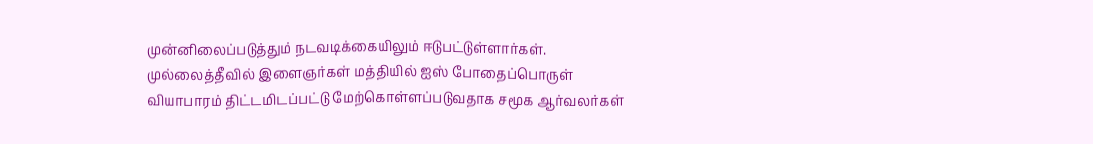முன்னிலைப்படுத்தும் நடவடிக்கையிலும் ஈடுபட்டுள்ளார்கள். முல்லைத்தீவில் இளைஞர்கள் மத்தியில் ஐஸ் போதைப்பொருள் வியாபாரம் திட்டமிடப்பட்டு மேற்கொள்ளப்படுவதாக சமூக ஆர்வலர்கள்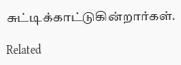சுட்டிக்காட்டுகின்றார்கள்.

Related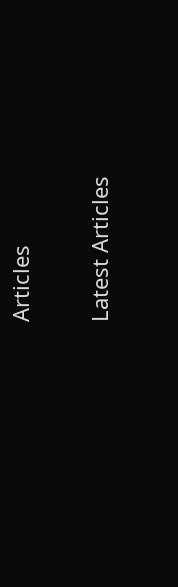Articles

Latest Articles